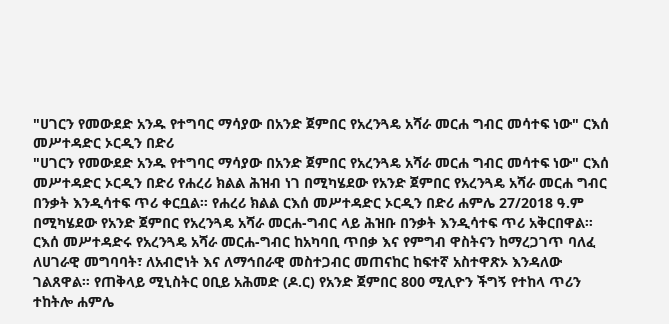"ሀገርን የመውደድ አንዱ የተግባር ማሳያው በአንድ ጀምበር የአረንጓዴ አሻራ መርሐ ግብር መሳተፍ ነው" ርእሰ መሥተዳድር ኦርዲን በድሪ
"ሀገርን የመውደድ አንዱ የተግባር ማሳያው በአንድ ጀምበር የአረንጓዴ አሻራ መርሐ ግብር መሳተፍ ነው" ርእሰ መሥተዳድር ኦርዲን በድሪ የሐረሪ ክልል ሕዝብ ነገ በሚካሄደው የአንድ ጀምበር የአረንጓዴ አሻራ መርሐ ግብር በንቃት እንዲሳተፍ ጥሪ ቀርቧል። የሐረሪ ክልል ርእሰ መሥተዳድር ኦርዲን በድሪ ሐምሌ 27/2018 ዓ.ም በሚካሄደው የአንድ ጀምበር የአረንጓዴ አሻራ መርሐ-ግብር ላይ ሕዝቡ በንቃት እንዲሳተፍ ጥሪ አቅርበዋል። ርእሰ መሥተዳድሩ የአረንጓዴ አሻራ መርሐ-ግብር ከአካባቢ ጥበቃ እና የምግብ ዋስትናን ከማረጋገጥ ባለፈ ለሀገራዊ መግባባት፣ ለአብሮነት እና ለማኅበራዊ መስተጋብር መጠናከር ከፍተኛ አስተዋጽኦ እንዳለው ገልጸዋል። የጠቅላይ ሚኒስትር ዐቢይ አሕመድ (ዶ.ር) የአንድ ጀምበር 800 ሚሊዮን ችግኝ የተከላ ጥሪን ተከትሎ ሐምሌ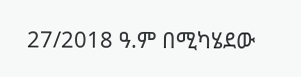27/2018 ዓ.ም በሚካሄደው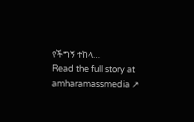የችግኝ ተከላ…
Read the full story at amharamassmedia ↗